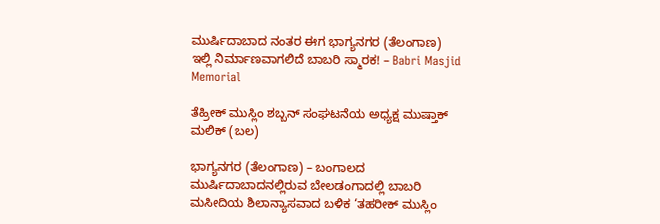ಮುರ್ಷಿದಾಬಾದ ನಂತರ ಈಗ ಭಾಗ್ಯನಗರ (ತೆಲಂಗಾಣ) ಇಲ್ಲಿ ನಿರ್ಮಾಣವಾಗಲಿದೆ ಬಾಬರಿ ಸ್ಮಾರಕ! – Babri Masjid Memorial

ತೆಹ್ರೀಕ್ ಮುಸ್ಲಿಂ ಶಬ್ಬನ್ ಸಂಘಟನೆಯ ಅಧ್ಯಕ್ಷ ಮುಷ್ತಾಕ್ ಮಲಿಕ್ (ಬಲ)

ಭಾಗ್ಯನಗರ (ತೆಲಂಗಾಣ) – ಬಂಗಾಲದ ಮುರ್ಷಿದಾಬಾದನಲ್ಲಿರುವ ಬೇಲಡಂಗಾದಲ್ಲಿ ಬಾಬರಿ ಮಸೀದಿಯ ಶಿಲಾನ್ಯಾಸವಾದ ಬಳಿಕ ‘ತಹರೀಕ್ ಮುಸ್ಲಿಂ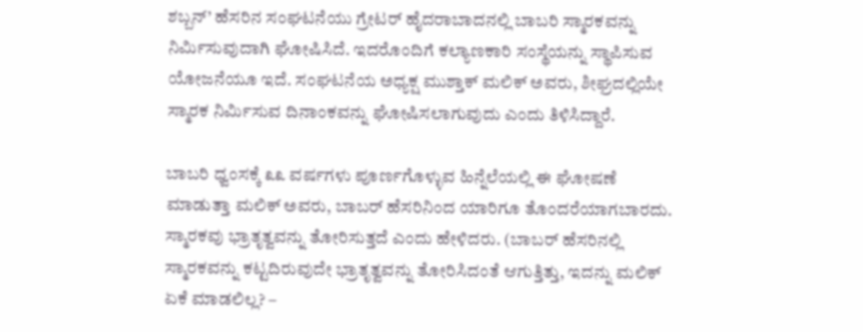ಶಬ್ಬನ್’ ಹೆಸರಿನ ಸಂಘಟನೆಯು ಗ್ರೇಟರ್ ಹೈದರಾಬಾದನಲ್ಲಿ ಬಾಬರಿ ಸ್ಮಾರಕವನ್ನು ನಿರ್ಮಿಸುವುದಾಗಿ ಘೋಷಿಸಿದೆ. ಇದರೊಂದಿಗೆ ಕಲ್ಯಾಣಕಾರಿ ಸಂಸ್ಥೆಯನ್ನು ಸ್ಥಾಪಿಸುವ ಯೋಜನೆಯೂ ಇದೆ. ಸಂಘಟನೆಯ ಅಧ್ಯಕ್ಷ ಮುಶ್ತಾಕ್ ಮಲಿಕ್ ಅವರು, ಶೀಘ್ರದಲ್ಲಿಯೇ ಸ್ಮಾರಕ ನಿರ್ಮಿಸುವ ದಿನಾಂಕವನ್ನು ಘೋಷಿಸಲಾಗುವುದು ಎಂದು ತಿಳಿಸಿದ್ದಾರೆ.

ಬಾಬರಿ ಧ್ವಂಸಕ್ಕೆ ೩೩ ವರ್ಷಗಳು ಪೂರ್ಣಗೊಳ್ಳುವ ಹಿನ್ನೆಲೆಯಲ್ಲಿ ಈ ಘೋಷಣೆ ಮಾಡುತ್ತಾ ಮಲಿಕ್ ಅವರು, ಬಾಬರ್ ಹೆಸರಿನಿಂದ ಯಾರಿಗೂ ತೊಂದರೆಯಾಗಬಾರದು. ಸ್ಮಾರಕವು ಭ್ರಾತೃತ್ವವನ್ನು ತೋರಿಸುತ್ತದೆ ಎಂದು ಹೇಳಿದರು. (ಬಾಬರ್ ಹೆಸರಿನಲ್ಲಿ ಸ್ಮಾರಕವನ್ನು ಕಟ್ಟದಿರುವುದೇ ಭ್ರಾತೃತ್ವವನ್ನು ತೋರಿಸಿದಂತೆ ಆಗುತ್ತಿತ್ತು, ಇದನ್ನು ಮಲಿಕ್ ಏಕೆ ಮಾಡಲಿಲ್ಲ? –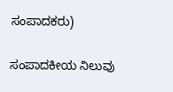ಸಂಪಾದಕರು)

ಸಂಪಾದಕೀಯ ನಿಲುವು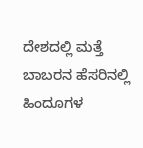ದೇಶದಲ್ಲಿ ಮತ್ತೆ ಬಾಬರನ ಹೆಸರಿನಲ್ಲಿ ಹಿಂದೂಗಳ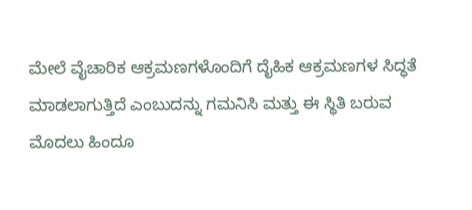ಮೇಲೆ ವೈಚಾರಿಕ ಆಕ್ರಮಣಗಳೊಂದಿಗೆ ದೈಹಿಕ ಆಕ್ರಮಣಗಳ ಸಿದ್ಧತೆ ಮಾಡಲಾಗುತ್ತಿದೆ ಎಂಬುದನ್ನು ಗಮನಿಸಿ ಮತ್ತು ಈ ಸ್ಥಿತಿ ಬರುವ ಮೊದಲು ಹಿಂದೂ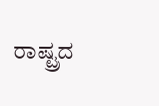ರಾಷ್ಟ್ರದ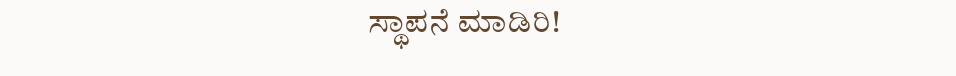ಸ್ಥಾಪನೆ ಮಾಡಿರಿ!